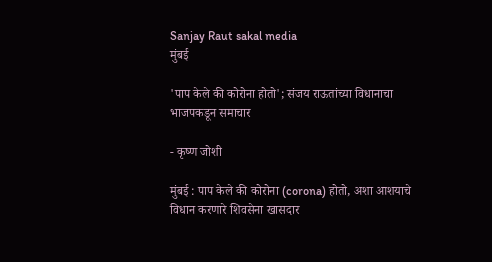Sanjay Raut sakal media
मुंबई

'पाप केले की कोरोना होतो'; संजय राऊतांच्या विधानाचा भाजपकडून समाचार

- कृष्ण जोशी

मुंबई : पाप केले की कोरोना (corona) होतो, अशा आशयाचे विधान करणारे शिवसेना खासदार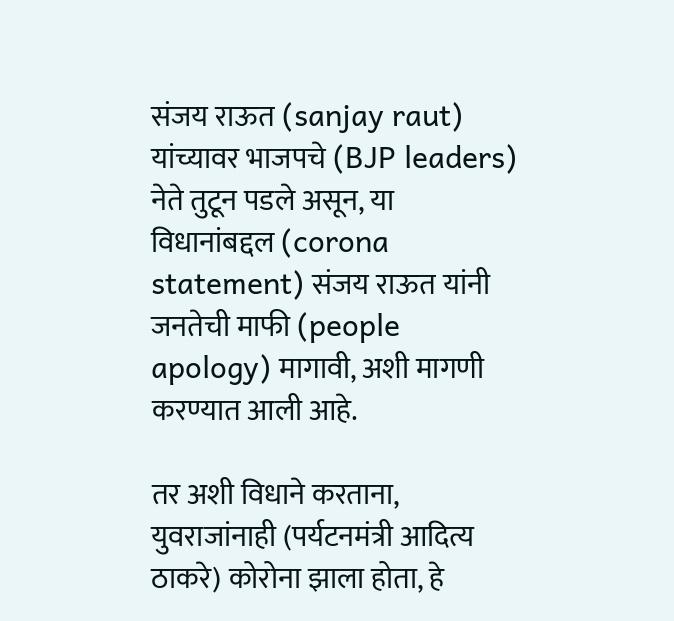संजय राऊत (sanjay raut) यांच्यावर भाजपचे (BJP leaders) नेते तुटून पडले असून, या विधानांबद्दल (corona statement) संजय राऊत यांनी जनतेची माफी (people apology) मागावी, अशी मागणी करण्यात आली आहे.

तर अशी विधाने करताना, युवराजांनाही (पर्यटनमंत्री आदित्य ठाकरे) कोरोना झाला होता, हे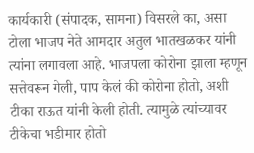कार्यकारी (संपादक, सामना) विसरले का, असा टोला भाजप नेते आमदार अतुल भातखळकर यांनी त्यांना लगावला आहे. भाजपला कोरोना झाला म्हणून सत्तेवरून गेली, पाप केलं की कोरोना होतो, अशी टीका राऊत यांनी केली होती. त्यामुळे त्यांच्यावर टीकेचा भडीमार होतो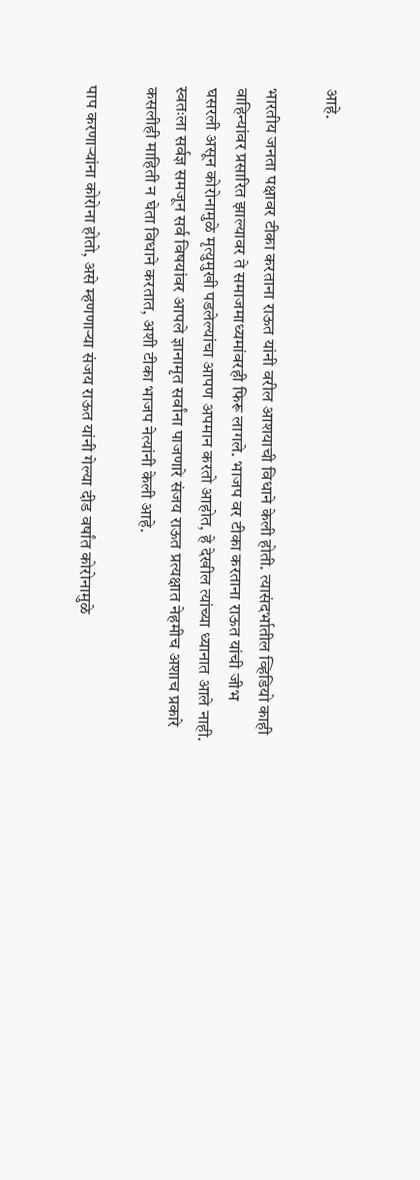आहे.

भारतीय जनता पक्षावर टीका करताना राऊत यांनी वरील आशयाची विधाने केली होती. त्यासंदर्भातील व्हिडियो काही वाहिन्यांवर प्रसारित झाल्यावर ते समाजमाध्यमांवरही फिरू लागले. भाजप वर टीका करताना राऊत यांची जीभ घसरली असून कोरोनामुळे मृत्युमुखी पडलेल्यांचा आपण अपमान करतो आहोत, हे देखील त्यांच्या ध्यानात आले नाही. स्वतःला सर्वज्ञ समजून सर्व विषयांवर आपले ज्ञानामृत सर्वांना पाजणारे संजय राऊत प्रत्यक्षात नेहमीच अशाच प्रकारे कसलीही माहिती न घेता विधाने करतात, अशी टीका भाजप नेत्यांनी केली आहे.

पाप करणाऱ्यांना कोरोना होतो, असे म्हणणाऱ्या संजय राऊत यांनी गेल्या दीड वर्षांत कोरोनामुळे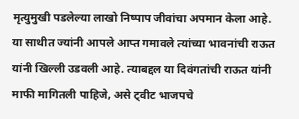मृत्युमुखी पडलेल्या लाखो निष्पाप जीवांचा अपमान केला आहे. या साथीत ज्यांनी आपले आप्त गमावले त्यांच्या भावनांची राऊत यांनी खिल्ली उडवली आहे. त्याबद्दल या दिवंगतांची राऊत यांनी माफी मागितली पाहिजे, असे ट्वीट भाजपचे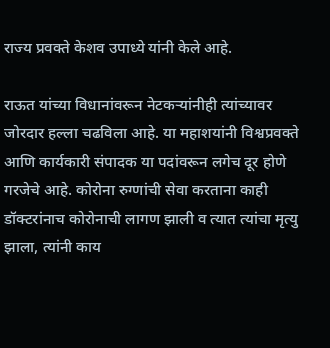राज्य प्रवक्ते केशव उपाध्ये यांनी केले आहे.

राऊत यांच्या विधानांवरून नेटकऱ्यांनीही त्यांच्यावर जोरदार हल्ला चढविला आहे. या महाशयांनी विश्वप्रवक्ते आणि कार्यकारी संपादक या पदांवरून लगेच दूर होणे गरजेचे आहे. कोरोना रुग्णांची सेवा करताना काही डॉक्टरांनाच कोरोनाची लागण झाली व त्यात त्यांचा मृत्यु झाला, त्यांनी काय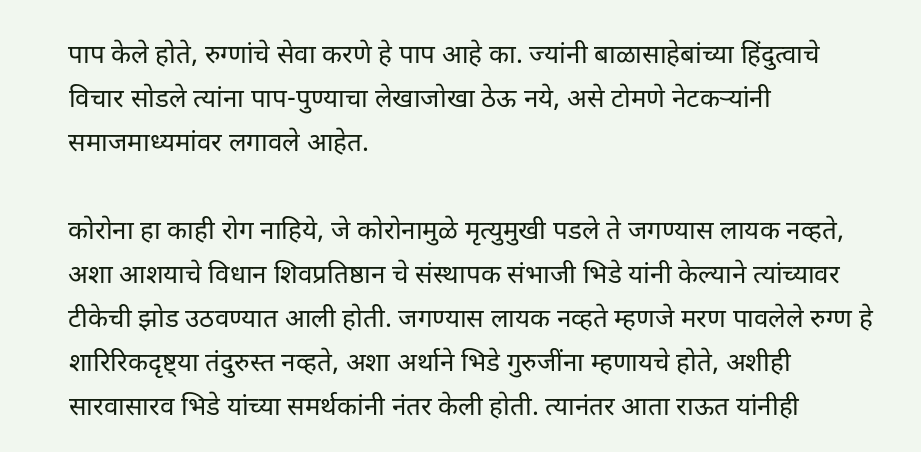पाप केले होते, रुग्णांचे सेवा करणे हे पाप आहे का. ज्यांनी बाळासाहेबांच्या हिंदुत्वाचे विचार सोडले त्यांना पाप-पुण्याचा लेखाजोखा ठेऊ नये, असे टोमणे नेटकऱ्यांनी समाजमाध्यमांवर लगावले आहेत.

कोरोना हा काही रोग नाहिये, जे कोरोनामुळे मृत्युमुखी पडले ते जगण्यास लायक नव्हते, अशा आशयाचे विधान शिवप्रतिष्ठान चे संस्थापक संभाजी भिडे यांनी केल्याने त्यांच्यावर टीकेची झोड उठवण्यात आली होती. जगण्यास लायक नव्हते म्हणजे मरण पावलेले रुग्ण हे शारिरिकदृष्ट्या तंदुरुस्त नव्हते, अशा अर्थाने भिडे गुरुजींना म्हणायचे होते, अशीही सारवासारव भिडे यांच्या समर्थकांनी नंतर केली होती. त्यानंतर आता राऊत यांनीही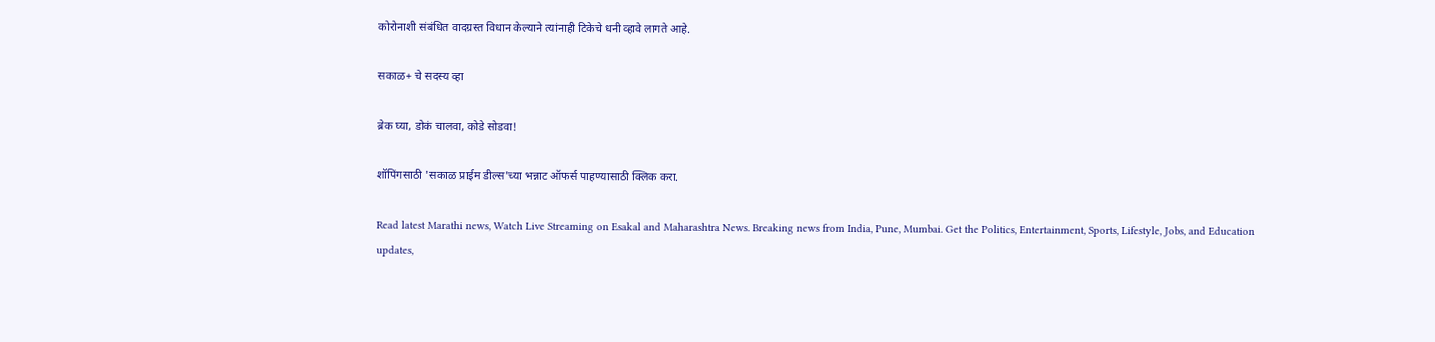कोरोनाशी संबंधित वादग्रस्त विधान केल्याने त्यांनाही टिकेचे धनी व्हावे लागते आहे.

सकाळ+ चे सदस्य व्हा

ब्रेक घ्या, डोकं चालवा, कोडे सोडवा!

शॉपिंगसाठी 'सकाळ प्राईम डील्स'च्या भन्नाट ऑफर्स पाहण्यासाठी क्लिक करा.

Read latest Marathi news, Watch Live Streaming on Esakal and Maharashtra News. Breaking news from India, Pune, Mumbai. Get the Politics, Entertainment, Sports, Lifestyle, Jobs, and Education updates,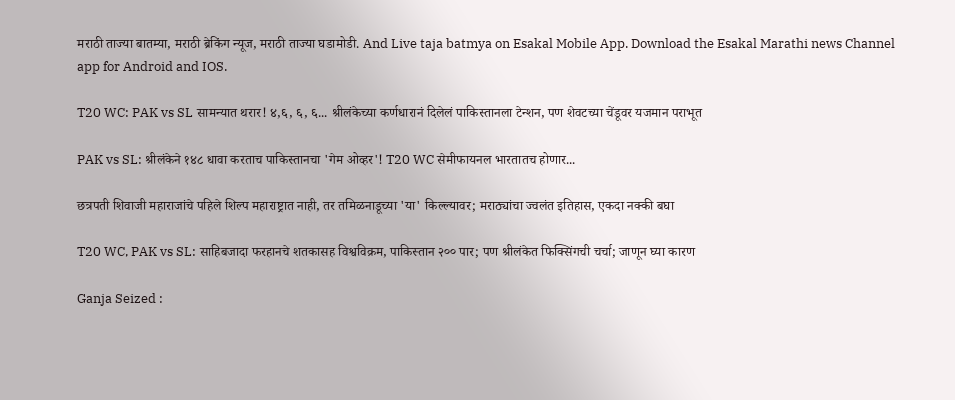मराठी ताज्या बातम्या, मराठी ब्रेकिंग न्यूज, मराठी ताज्या घडामोडी. And Live taja batmya on Esakal Mobile App. Download the Esakal Marathi news Channel app for Android and IOS.

T20 WC: PAK vs SL सामन्यात थरार! ४,६, ६, ६... श्रीलंकेच्या कर्णधारानं दिलेलं पाकिस्तानला टेन्शन, पण शेवटच्या चेंडूवर यजमान पराभूत

PAK vs SL: श्रीलंकेने १४८ धावा करताच पाकिस्तानचा 'गेम ओव्हर'! T20 WC सेमीफायनल भारतातच होणार...

छत्रपती शिवाजी महाराजांचे पहिले शिल्प महाराष्ट्रात नाही, तर तमिळनाडूच्या 'या' किल्ल्यावर; मराठ्यांचा ज्वलंत इतिहास, एकदा नक्की बघा

T20 WC, PAK vs SL: साहिबजादा फरहानचे शतकासह विश्वविक्रम, पाकिस्तान २०० पार; पण श्रीलंकेत फिक्सिंगची चर्चा; जाणून घ्या कारण

Ganja Seized :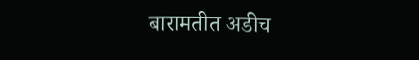बारामतीत अडीच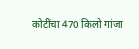कोटींचा 470 किलो गांजा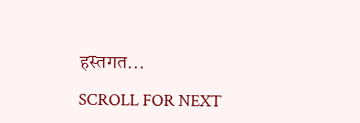हस्तगत...

SCROLL FOR NEXT